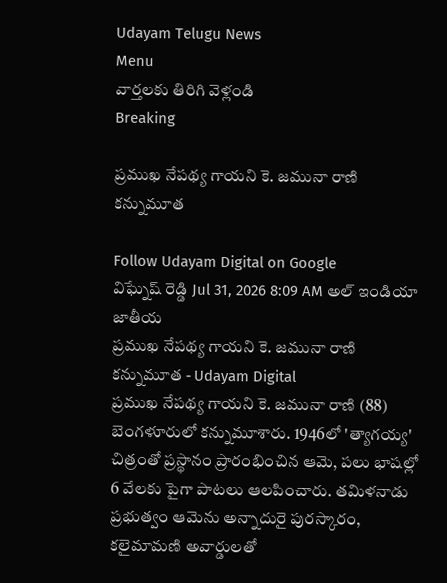Udayam Telugu News
Menu
వార్తలకు తిరిగి వెళ్లండి
Breaking

ప్రముఖ నేపథ్య గాయని కె. జమునా రాణి కన్నుమూత

Follow Udayam Digital on Google
విఘ్నేష్ రెడ్డి Jul 31, 2026 8:09 AM అల్ ఇండియా జాతీయ
ప్రముఖ నేపథ్య గాయని కె. జమునా రాణి కన్నుమూత - Udayam Digital
ప్రముఖ నేపథ్య గాయని కె. జమునా రాణి (88) బెంగళూరులో కన్నుమూశారు. 1946లో 'త్యాగయ్య' చిత్రంతో ప్రస్థానం ప్రారంభించిన ఆమె, పలు భాషల్లో 6 వేలకు పైగా పాటలు ఆలపించారు. తమిళనాడు ప్రభుత్వం ఆమెను అన్నాదురై పురస్కారం, కలైమామణి అవార్డులతో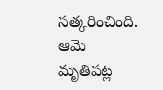సత్కరించింది. ఆమె మృతిపట్ల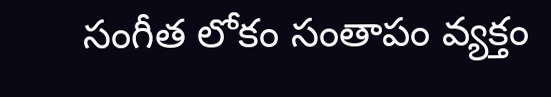సంగీత లోకం సంతాపం వ్యక్తం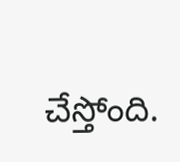చేస్తోంది.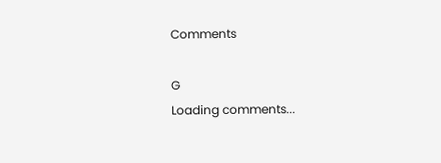Comments

G
Loading comments...